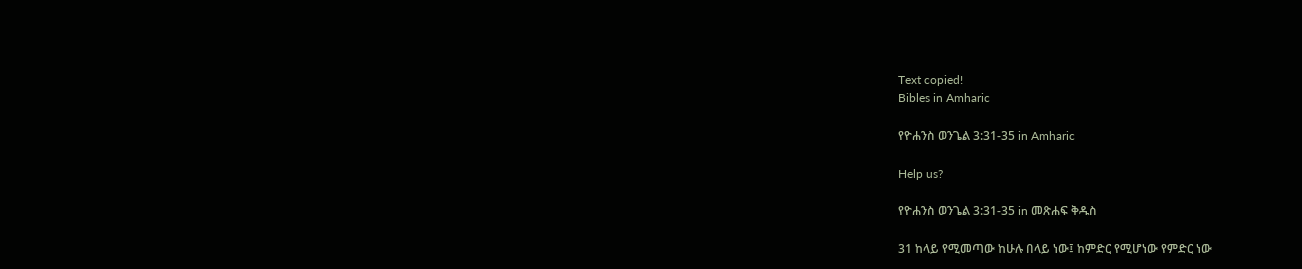Text copied!
Bibles in Amharic

የዮሐንስ ወንጌል 3:31-35 in Amharic

Help us?

የዮሐንስ ወንጌል 3:31-35 in መጽሐፍ ቅዱስ

31 ከላይ የሚመጣው ከሁሉ በላይ ነው፤ ከምድር የሚሆነው የምድር ነው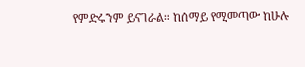የምድሩንም ይናገራል። ከሰማይ የሚመጣው ከሁሉ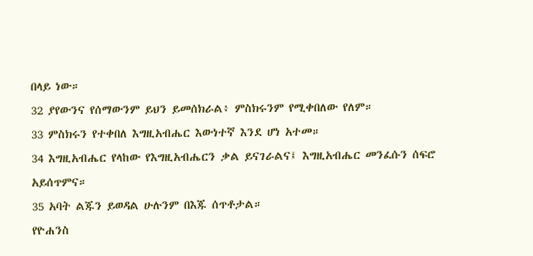በላይ ነው።
32 ያየውንና የሰማውንም ይህን ይመሰክራል፥ ምስክሩንም የሚቀበለው የለም።
33 ምስክሩን የተቀበለ እግዚአብሔር እውነተኛ እንደ ሆነ አተመ።
34 እግዚአብሔር የላከው የእግዚአብሔርን ቃል ይናገራልና፤ እግዚአብሔር መንፈሱን ሰፍሮ አይሰጥምና።
35 አባት ልጁን ይወዳል ሁሉንም በእጁ ሰጥቶታል።
የዮሐንስ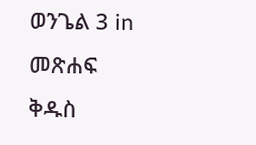ወንጌል 3 in መጽሐፍ ቅዱስ